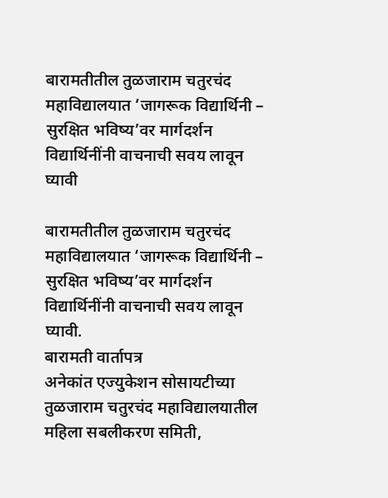बारामतीतील तुळजाराम चतुरचंद महाविद्यालयात ‘जागरूक विद्यार्थिनी – सुरक्षित भविष्य’वर मार्गदर्शन
विद्यार्थिनींनी वाचनाची सवय लावून घ्यावी

बारामतीतील तुळजाराम चतुरचंद महाविद्यालयात ‘जागरूक विद्यार्थिनी – सुरक्षित भविष्य’वर मार्गदर्शन
विद्यार्थिनींनी वाचनाची सवय लावून घ्यावी.
बारामती वार्तापत्र
अनेकांत एज्युकेशन सोसायटीच्या तुळजाराम चतुरचंद महाविद्यालयातील महिला सबलीकरण समिती,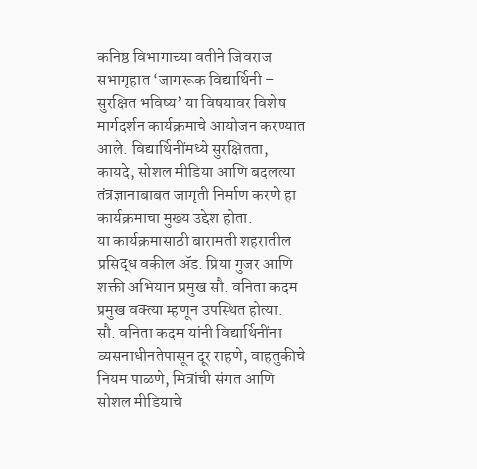कनिष्ठ विभागाच्या वतीने जिवराज सभागृहात ‘जागरूक विद्यार्थिनी – सुरक्षित भविष्य’ या विषयावर विशेष मार्गदर्शन कार्यक्रमाचे आयोजन करण्यात आले. विद्यार्थिनींमध्ये सुरक्षितता, कायदे, सोशल मीडिया आणि बदलत्या तंत्रज्ञानाबाबत जागृती निर्माण करणे हा कार्यक्रमाचा मुख्य उद्देश होता.
या कार्यक्रमासाठी बारामती शहरातील प्रसिद्ध वकील ॲड. प्रिया गुजर आणि शक्ती अभियान प्रमुख सौ. वनिता कदम प्रमुख वक्त्या म्हणून उपस्थित होत्या.
सौ. वनिता कदम यांनी विद्यार्थिनींना व्यसनाधीनतेपासून दूर राहणे, वाहतुकीचे नियम पाळणे, मित्रांची संगत आणि सोशल मीडियाचे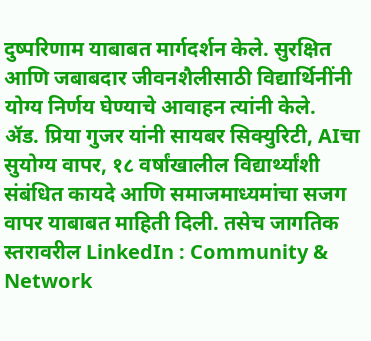दुष्परिणाम याबाबत मार्गदर्शन केले. सुरक्षित आणि जबाबदार जीवनशैलीसाठी विद्यार्थिनींनी योग्य निर्णय घेण्याचे आवाहन त्यांनी केले.
ॲड. प्रिया गुजर यांनी सायबर सिक्युरिटी, AIचा सुयोग्य वापर, १८ वर्षांखालील विद्यार्थ्यांशी संबंधित कायदे आणि समाजमाध्यमांचा सजग वापर याबाबत माहिती दिली. तसेच जागतिक स्तरावरील LinkedIn : Community & Network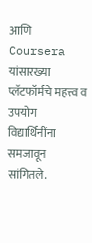आणि Coursera यांसारख्या प्लॅटफॉर्मचे महत्त्व व उपयोग विद्यार्थिनींना समजावून सांगितले.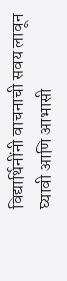विद्यार्थिनींनी वाचनाची सवय लावून घ्यावी आणि आभासी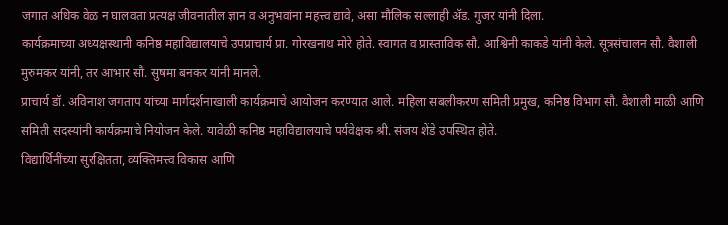जगात अधिक वेळ न घालवता प्रत्यक्ष जीवनातील ज्ञान व अनुभवांना महत्त्व द्यावे, असा मौलिक सल्लाही ॲड. गुजर यांनी दिला.
कार्यक्रमाच्या अध्यक्षस्थानी कनिष्ठ महाविद्यालयाचे उपप्राचार्य प्रा. गोरखनाथ मोरे होते. स्वागत व प्रास्ताविक सौ. आश्विनी काकडे यांनी केले. सूत्रसंचालन सौ. वैशाली मुरुमकर यांनी, तर आभार सौ. सुषमा बनकर यांनी मानले.
प्राचार्य डॉ. अविनाश जगताप यांच्या मार्गदर्शनाखाली कार्यक्रमाचे आयोजन करण्यात आले. महिला सबलीकरण समिती प्रमुख, कनिष्ठ विभाग सौ. वैशाली माळी आणि समिती सदस्यांनी कार्यक्रमाचे नियोजन केले. यावेळी कनिष्ठ महाविद्यालयाचे पर्यवेक्षक श्री. संजय शेंडे उपस्थित होते.
विद्यार्थिनींच्या सुरक्षितता, व्यक्तिमत्त्व विकास आणि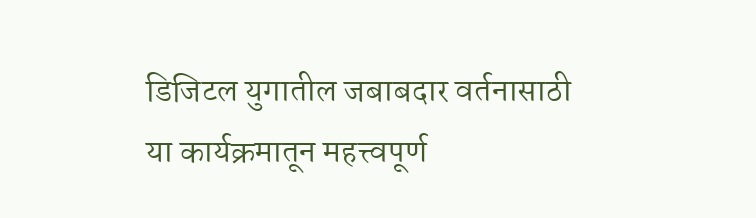डिजिटल युगातील जबाबदार वर्तनासाठी या कार्यक्रमातून महत्त्वपूर्ण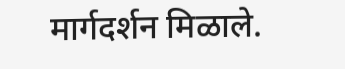मार्गदर्शन मिळाले.